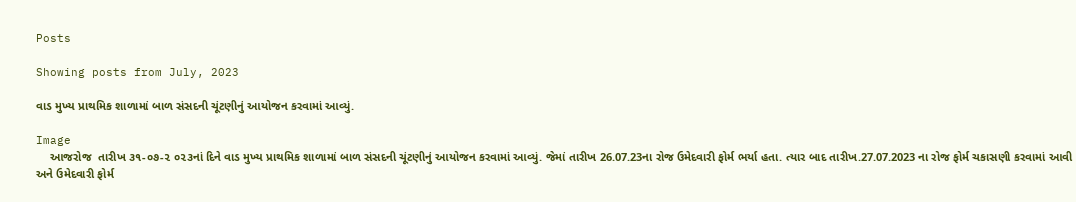Posts

Showing posts from July, 2023

વાડ મુખ્ય પ્રાથમિક શાળામાં બાળ સંસદની ચૂંટણીનું આયોજન કરવામાં આવ્યું.

Image
    આજરોજ  તારીખ ૩૧-૦૭-૨ ૦૨૩નાં દિને વાડ મુખ્ય પ્રાથમિક શાળામાં બાળ સંસદની ચૂંટણીનું આયોજન કરવામાં આવ્યું. જેમાં તારીખ 26.07.23ના રોજ ઉમેદવારી ફોર્મ ભર્યા હતા. ત્યાર બાદ તારીખ.27.07.2023 ના રોજ ફોર્મ ચકાસણી કરવામાં આવી અને ઉમેદવારી ફોર્મ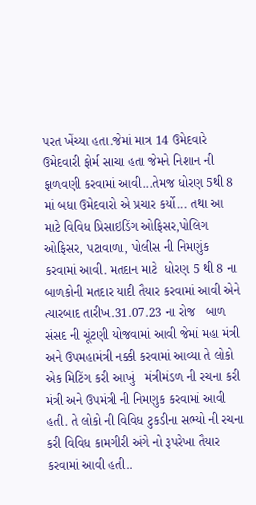પરત ખેંચ્યા હતા.જેમાં માત્ર 14 ઉમેદવારે  ઉમેદવારી ફોર્મ સાચા હતા જેમને નિશાન ની ફાળવણી કરવામાં આવી...તેમજ ધોરણ 5થી 8 માં બધા ઉમેદવારો એ પ્રચાર કર્યો... તથા આ માટે વિવિધ પ્રિસાઇડિંગ ઓફિસર,પોલિગ ઓફિસર, પટાવાળા, પોલીસ ની નિમણુંક કરવામાં આવી. મતદાન માટે  ધોરણ 5 થી 8 ના બાળકોની મતદાર યાદી તૈયાર કરવામાં આવી એને ત્યારબાદ તારીખ.31.07.23 ના રોજ   બાળ સંસદ ની ચૂંટણી યોજવામાં આવી જેમાં મહા મંત્રી અને ઉપમહામંત્રી નક્કી કરવામાં આવ્યા તે લોકો એક મિટિંગ કરી આખું   મંત્રીમંડળ ની રચના કરી મંત્રી અને ઉપમંત્રી ની નિમણુક કરવામાં આવી હતી. તે લોકો ની વિવિધ ટુકડીના સભ્યો ની રચના કરી વિવિધ કામગીરી અંગે નો રૂપરેખા તૈયાર કરવામાં આવી હતી..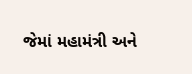જેમાં મહામંત્રી અને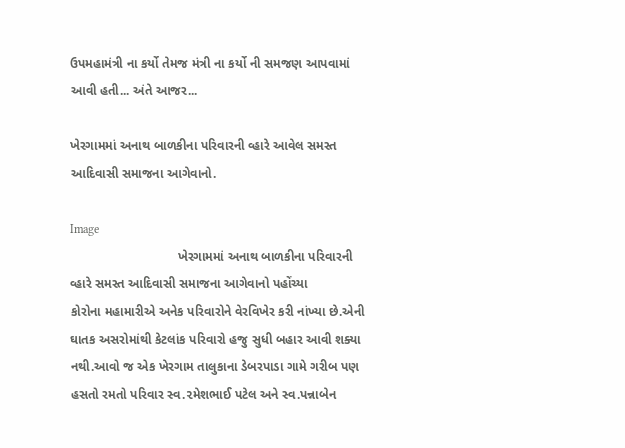ઉપમહામંત્રી ના કર્યો તેમજ મંત્રી ના કર્યો ની સમજણ આપવામાં આવી હતી... અંતે આજર...

ખેરગામમાં અનાથ બાળકીના પરિવારની વ્હારે આવેલ સમસ્ત આદિવાસી સમાજના આગેવાનો.

Image
                              ખેરગામમાં અનાથ બાળકીના પરિવારની વ્હારે સમસ્ત આદિવાસી સમાજના આગેવાનો પહોંચ્યા                        કોરોના મહામારીએ અનેક પરિવારોને વેરવિખેર કરી નાંખ્યા છે.એની ઘાતક અસરોમાંથી કેટલાંક પરિવારો હજુ સુધી બહાર આવી શક્યા નથી.આવો જ એક ખેરગામ તાલુકાના ડેબરપાડા ગામે ગરીબ પણ હસતો રમતો પરિવાર સ્વ.૨મેશભાઈ પટેલ અને સ્વ.પન્નાબેન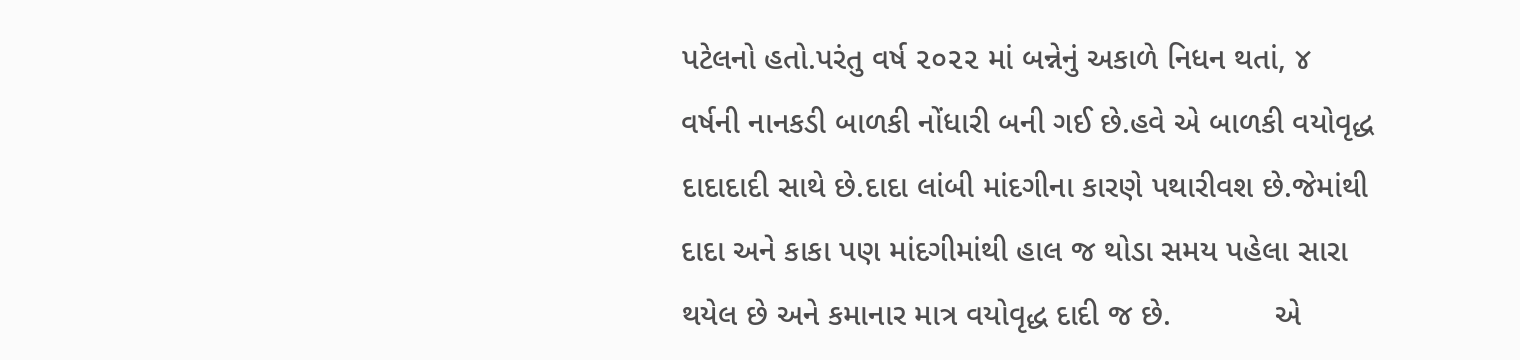પટેલનો હતો.પરંતુ વર્ષ ૨૦૨૨ માં બન્નેનું અકાળે નિધન થતાં, ૪ વર્ષની નાનકડી બાળકી નોંધારી બની ગઈ છે.હવે એ બાળકી વયોવૃદ્ધ દાદાદાદી સાથે છે.દાદા લાંબી માંદગીના કારણે પથારીવશ છે.જેમાંથી દાદા અને કાકા પણ માંદગીમાંથી હાલ જ થોડા સમય પહેલા સારા થયેલ છે અને કમાનાર માત્ર વયોવૃદ્ધ દાદી જ છે.            એ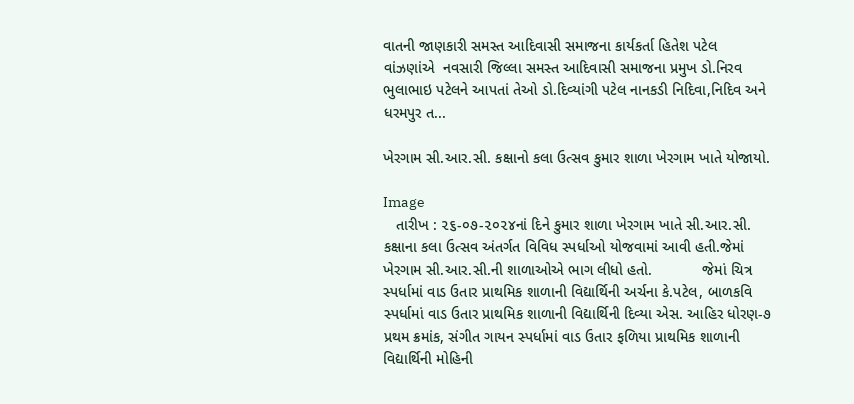વાતની જાણકારી સમસ્ત આદિવાસી સમાજના કાર્યકર્તા હિતેશ પટેલ વાંઝણાંએ  નવસારી જિલ્લા સમસ્ત આદિવાસી સમાજના પ્રમુખ ડો.નિરવ ભુલાભાઇ પટેલને આપતાં તેઓ ડો.દિવ્યાંગી પટેલ નાનકડી નિદિવા,નિદિવ અને ધરમપુર ત...

ખેરગામ સી.આર.સી. કક્ષાનો કલા ઉત્સવ કુમાર શાળા ખેરગામ ખાતે યોજાયો.

Image
   તારીખ : ૨૬-૦૭-૨૦૨૪નાં દિને કુમાર શાળા ખેરગામ ખાતે સી.આર.સી. કક્ષાના કલા ઉત્સવ અંતર્ગત વિવિધ સ્પર્ધાઓ યોજવામાં આવી હતી.જેમાં ખેરગામ સી.આર.સી.ની શાળાઓએ ભાગ લીધો હતો.            જેમાં ચિત્ર સ્પર્ધામાં વાડ ઉતાર પ્રાથમિક શાળાની વિદ્યાર્થિની અર્ચના કે.પટેલ, બાળકવિ સ્પર્ધામાં વાડ ઉતાર પ્રાથમિક શાળાની વિદ્યાર્થિની દિવ્યા એસ. આહિર ધોરણ-૭ પ્રથમ ક્રમાંક, સંગીત ગાયન સ્પર્ધામાં વાડ ઉતાર ફળિયા પ્રાથમિક શાળાની  વિદ્યાર્થિની મોહિની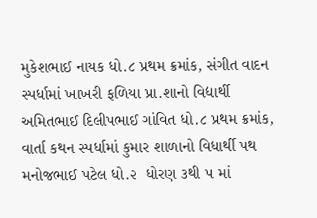મુકેશભાઈ નાયક ધો.૮ પ્રથમ ક્રમાંક, સંગીત વાદન સ્પર્ધામાં ખાખરી ફળિયા પ્રા.શાનો વિદ્યાર્થી અમિતભાઈ દિલીપભાઈ ગાંવિત ધો.૮ પ્રથમ ક્રમાંક, વાર્તા કથન સ્પર્ધામાં કુમાર શાળાનો વિધાર્થી પથ  મનોજભાઈ પટેલ ધો.૨  ધોરણ ૩થી ૫ માં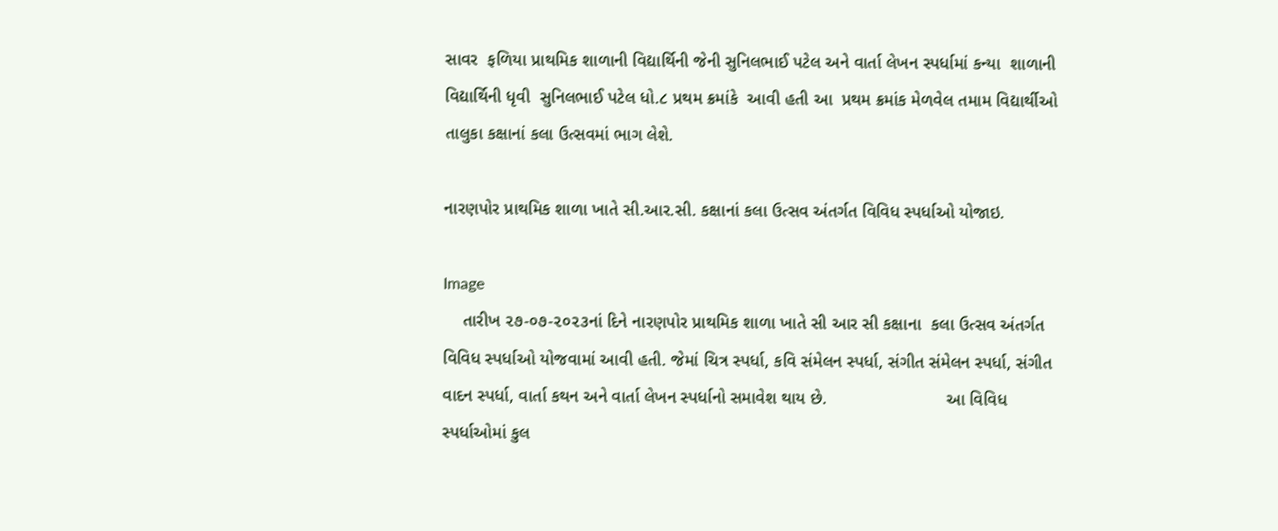સાવર  ફળિયા પ્રાથમિક શાળાની વિદ્યાર્થિની જેની સુનિલભાઈ પટેલ અને વાર્તા લેખન સ્પર્ધામાં કન્યા  શાળાની વિદ્યાર્થિની ધૃવી  સુનિલભાઈ પટેલ ધો.૮ પ્રથમ ક્રમાંકે  આવી હતી આ  પ્રથમ ક્રમાંક મેળવેલ તમામ વિદ્યાર્થીઓ તાલુકા કક્ષાનાં કલા ઉત્સવમાં ભાગ લેશે.

નારણપોર પ્રાથમિક શાળા ખાતે સી.આર.સી. કક્ષાનાં કલા ઉત્સવ અંતર્ગત વિવિધ સ્પર્ધાઓ યોજાઇ.

Image
    તારીખ ૨૭-૦૭-૨૦૨૩નાં દિને નારણપોર પ્રાથમિક શાળા ખાતે સી આર સી કક્ષાના  કલા ઉત્સવ અંતર્ગત વિવિધ સ્પર્ધાઓ યોજવામાં આવી હતી. જેમાં ચિત્ર સ્પર્ધા, કવિ સંમેલન સ્પર્ધા, સંગીત સંમેલન સ્પર્ધા, સંગીત વાદન સ્પર્ધા, વાર્તા કથન અને વાર્તા લેખન સ્પર્ધાનો સમાવેશ થાય છે.                         આ વિવિધ સ્પર્ધાઓમાં કુલ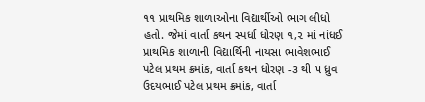૧૧ પ્રાથમિક શાળાઓના વિદ્યાર્થીઓ ભાગ લીધો હતો. જેમાં વાર્તા કથન સ્પર્ધા ધોરણ ૧,૨ માં નાંધઈ પ્રાથમિક શાળાની વિદ્યાર્થિની નાયસા ભાવેશભાઈ પટેલ પ્રથમ ક્રમાંક, વાર્તા કથન ધોરણ -૩ થી ૫ ધ્રુવ ઉદયભાઈ પટેલ પ્રથમ ક્રમાંક, વાર્તા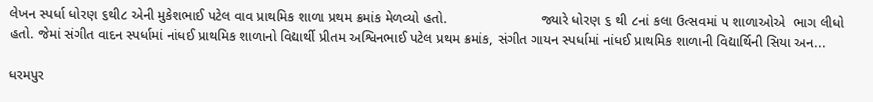લેખન સ્પર્ધા ધોરણ ૬થી૮ એની મુકેશભાઈ પટેલ વાવ પ્રાથમિક શાળા પ્રથમ ક્રમાંક મેળવ્યો હતો.                        જ્યારે ધોરણ ૬ થી ૮નાં કલા ઉત્સવમાં ૫ શાળાઓએ  ભાગ લીધો હતો. જેમાં સંગીત વાદન સ્પર્ધામાં નાંધઈ પ્રાથમિક શાળાનો વિદ્યાર્થી પ્રીતમ અશ્વિનભાઈ પટેલ પ્રથમ ક્રમાંક, સંગીત ગાયન સ્પર્ધામાં નાંધઈ પ્રાથમિક શાળાની વિદ્યાર્થિની સિયા અન...

ધરમપુર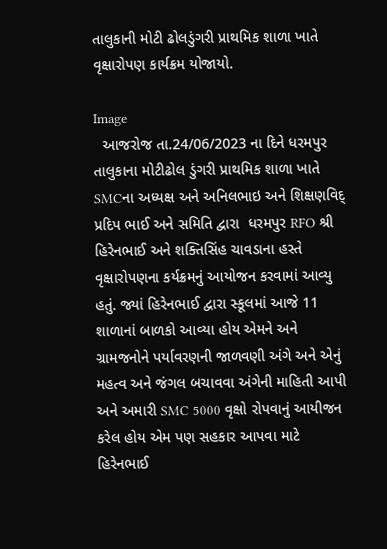તાલુકાની મોટી ઢોલડુંગરી પ્રાથમિક શાળા ખાતે વૃક્ષારોપણ કાર્યક્રમ યોજાયો.

Image
  આજરોજ તા.24/06/2023 ના દિને ધરમપુર તાલુકાના મોટીઢોલ ડુંગરી પ્રાથમિક શાળા ખાતે SMCના અધ્યક્ષ અને અનિલભાઇ અને શિક્ષણવિદ્  પ્રદિપ ભાઈ અને સમિતિ દ્વારા  ધરમપુર RFO શ્રી હિરેનભાઈ અને શક્તિસિંહ ચાવડાના હસ્તે વૃક્ષારોપણના કર્યક્રમનું આયોજન કરવામાં આવ્યુ હતું. જ્યાં હિરેનભાઈ દ્વારા સ્કૂલમાં આજે 11 શાળાનાં બાળકો આવ્યા હોય એમને અને ગ્રામજનોને પર્યાવરણની જાળવણી અંગે અને એનું મહત્વ અને જંગલ બચાવવા અંગેની માહિતી આપી અને અમારી SMC 5000 વૃક્ષો રોપવાનું આયીજન કરેલ હોય એમ પણ સહકાર આપવા માટે હિરેનભાઈ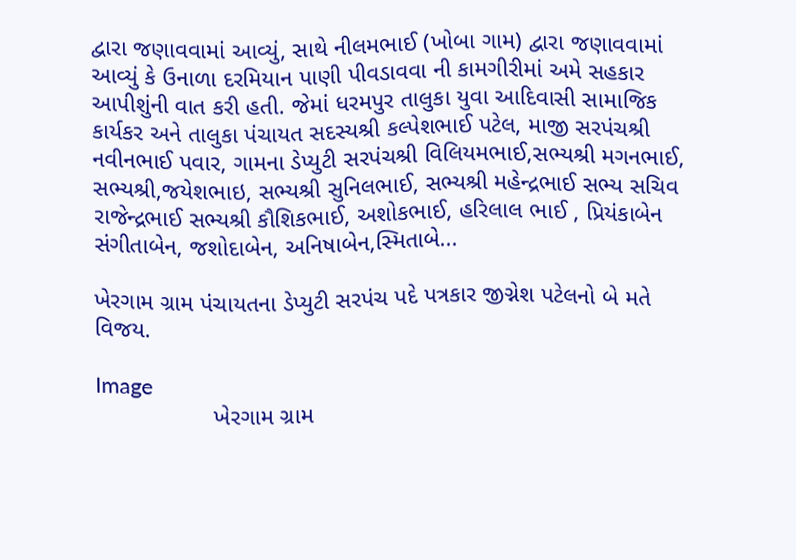દ્વારા જણાવવામાં આવ્યું, સાથે નીલમભાઈ (ખોબા ગામ) દ્વારા જણાવવામાં આવ્યું કે ઉનાળા દરમિયાન પાણી પીવડાવવા ની કામગીરીમાં અમે સહકાર આપીશુંની વાત કરી હતી. જેમાં ધરમપુર તાલુકા યુવા આદિવાસી સામાજિક કાર્યકર અને તાલુકા પંચાયત સદસ્યશ્રી કલ્પેશભાઈ પટેલ, માજી સરપંચશ્રી નવીનભાઈ પવાર, ગામના ડેપ્યુટી સરપંચશ્રી વિલિયમભાઈ,સભ્યશ્રી મગનભાઈ, સભ્યશ્રી,જયેશભાઇ, સભ્યશ્રી સુનિલભાઈ, સભ્યશ્રી મહેન્દ્રભાઈ સભ્ય સચિવ રાજેન્દ્રભાઈ સભ્યશ્રી કૌશિકભાઈ, અશોકભાઈ, હરિલાલ ભાઈ , પ્રિયંકાબેન સંગીતાબેન, જશોદાબેન, અનિષાબેન,સ્મિતાબે...

ખેરગામ ગ્રામ પંચાયતના ડેપ્યુટી સરપંચ પદે પત્રકાર જીગ્નેશ પટેલનો બે મતે વિજય.

Image
                  ખેરગામ ગ્રામ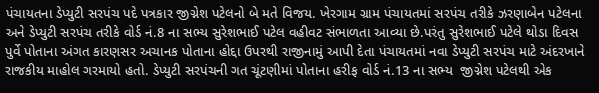પંચાયતના ડેપ્યુટી સરપંચ પદે પત્રકાર જીગ્નેશ પટેલનો બે મતે વિજય. ખેરગામ ગ્રામ પંચાયતમાં સરપંચ તરીકે ઝરણાબેન પટેલના અને ડેપ્યુટી સરપંચ તરીકે વોર્ડ નં.8 ના સભ્ય સુરેશભાઈ પટેલ વહીવટ સંભાળતા આવ્યા છે.પરંતુ સુરેશભાઈ પટેલે થોડા દિવસ પુર્વે પોતાના અંગત કારણસર અચાનક પોતાના હોદ્દા ઉપરથી રાજીનામું આપી દેતા પંચાયતમાં નવા ડેપ્યુટી સરપંચ માટે અંદરખાને રાજકીય માહોલ ગરમાયો હતો. ડેપ્યુટી સરપંચની ગત ચૂંટણીમાં પોતાના હરીફ વોર્ડ નં.13 ના સભ્ય  જીગ્નેશ પટેલથી એક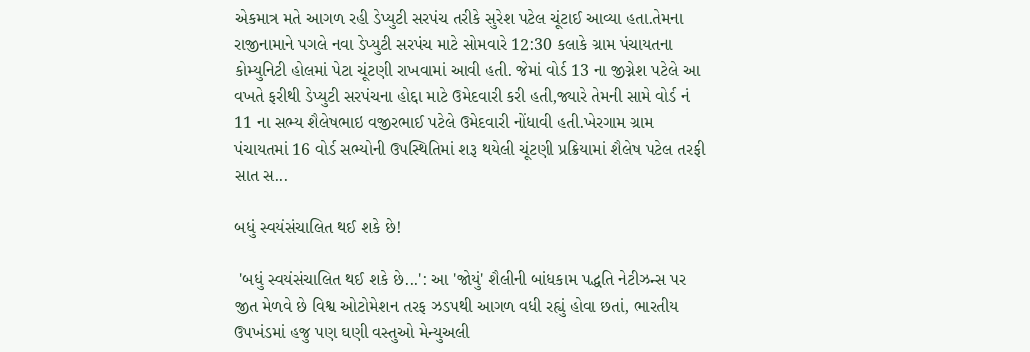એકમાત્ર મતે આગળ રહી ડેપ્યુટી સરપંચ તરીકે સુરેશ પટેલ ચૂંટાઈ આવ્યા હતા.તેમના રાજીનામાને પગલે નવા ડેપ્યુટી સરપંચ માટે સોમવારે 12:30 કલાકે ગ્રામ પંચાયતના કોમ્યુનિટી હોલમાં પેટા ચૂંટણી રાખવામાં આવી હતી. જેમાં વોર્ડ 13 ના જીગ્નેશ પટેલે આ વખતે ફરીથી ડેપ્યુટી સરપંચના હોદ્દા માટે ઉમેદવારી કરી હતી,જ્યારે તેમની સામે વોર્ડ નં 11 ના સભ્ય શૈલેષભાઇ વજીરભાઈ પટેલે ઉમેદવારી નોંધાવી હતી.ખેરગામ ગ્રામ પંચાયતમાં 16 વોર્ડ સભ્યોની ઉપસ્થિતિમાં શરૂ થયેલી ચૂંટણી પ્રક્રિયામાં શૈલેષ પટેલ તરફી સાત સ...

બધું સ્વયંસંચાલિત થઈ શકે છે!

 'બધું સ્વયંસંચાલિત થઈ શકે છે...': આ 'જોયું' શૈલીની બાંધકામ પદ્ધતિ નેટીઝન્સ પર જીત મેળવે છે વિશ્વ ઓટોમેશન તરફ ઝડપથી આગળ વધી રહ્યું હોવા છતાં, ભારતીય ઉપખંડમાં હજુ પણ ઘણી વસ્તુઓ મેન્યુઅલી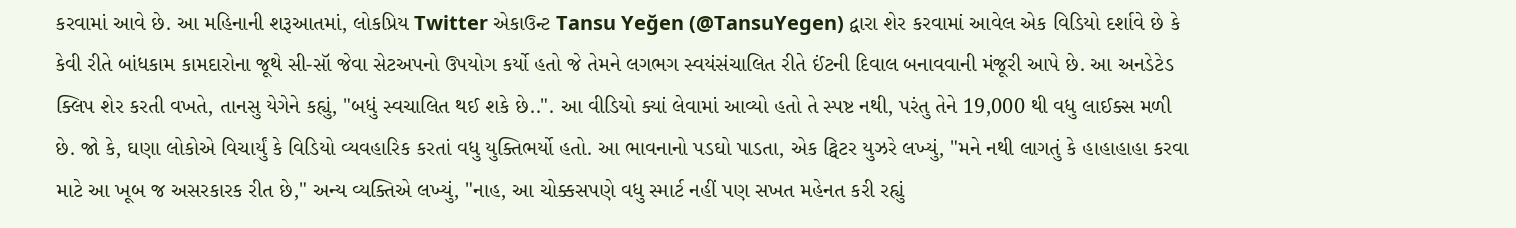કરવામાં આવે છે. આ મહિનાની શરૂઆતમાં, લોકપ્રિય Twitter એકાઉન્ટ Tansu Yeğen (@TansuYegen) દ્વારા શેર કરવામાં આવેલ એક વિડિયો દર્શાવે છે કે કેવી રીતે બાંધકામ કામદારોના જૂથે સી-સૉ જેવા સેટઅપનો ઉપયોગ કર્યો હતો જે તેમને લગભગ સ્વયંસંચાલિત રીતે ઈંટની દિવાલ બનાવવાની મંજૂરી આપે છે. આ અનડેટેડ ક્લિપ શેર કરતી વખતે, તાનસુ યેગેને કહ્યું, "બધું સ્વચાલિત થઈ શકે છે..". આ વીડિયો ક્યાં લેવામાં આવ્યો હતો તે સ્પષ્ટ નથી, પરંતુ તેને 19,000 થી વધુ લાઈક્સ મળી છે. જો કે, ઘણા લોકોએ વિચાર્યું કે વિડિયો વ્યવહારિક કરતાં વધુ યુક્તિભર્યો હતો. આ ભાવનાનો પડઘો પાડતા, એક ટ્વિટર યુઝરે લખ્યું, "મને નથી લાગતું કે હાહાહાહા કરવા માટે આ ખૂબ જ અસરકારક રીત છે," અન્ય વ્યક્તિએ લખ્યું, "નાહ, આ ચોક્કસપણે વધુ સ્માર્ટ નહીં પણ સખત મહેનત કરી રહ્યું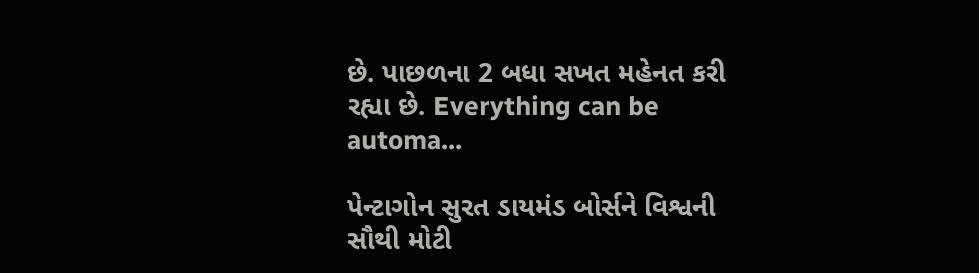છે. પાછળના 2 બધા સખત મહેનત કરી રહ્યા છે. Everything can be automa...

પેન્ટાગોન સુરત ડાયમંડ બોર્સને વિશ્વની સૌથી મોટી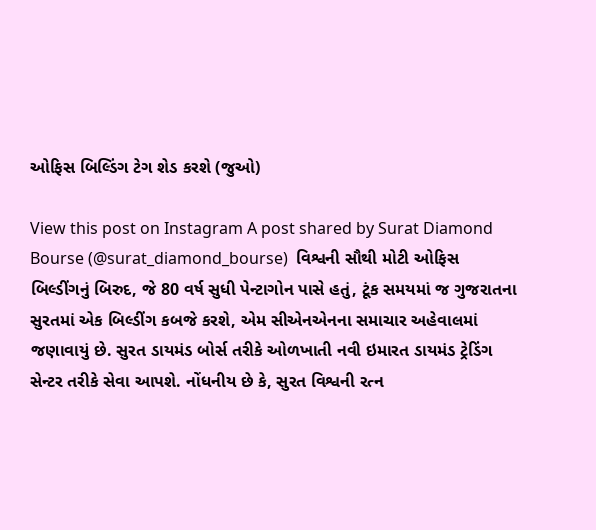ઓફિસ બિલ્ડિંગ ટેગ શેડ કરશે (જુઓ)

View this post on Instagram A post shared by Surat Diamond Bourse (@surat_diamond_bourse)  વિશ્વની સૌથી મોટી ઓફિસ બિલ્ડીંગનું બિરુદ, જે 80 વર્ષ સુધી પેન્ટાગોન પાસે હતું, ટૂંક સમયમાં જ ગુજરાતના સુરતમાં એક બિલ્ડીંગ કબજે કરશે, એમ સીએનએનના સમાચાર અહેવાલમાં જણાવાયું છે. સુરત ડાયમંડ બોર્સ તરીકે ઓળખાતી નવી ઇમારત ડાયમંડ ટ્રેડિંગ સેન્ટર તરીકે સેવા આપશે. નોંધનીય છે કે, સુરત વિશ્વની રત્ન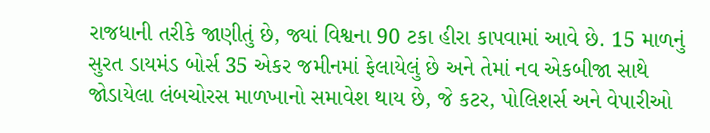રાજધાની તરીકે જાણીતું છે, જ્યાં વિશ્વના 90 ટકા હીરા કાપવામાં આવે છે. 15 માળનું સુરત ડાયમંડ બોર્સ 35 એકર જમીનમાં ફેલાયેલું છે અને તેમાં નવ એકબીજા સાથે જોડાયેલા લંબચોરસ માળખાનો સમાવેશ થાય છે, જે કટર, પોલિશર્સ અને વેપારીઓ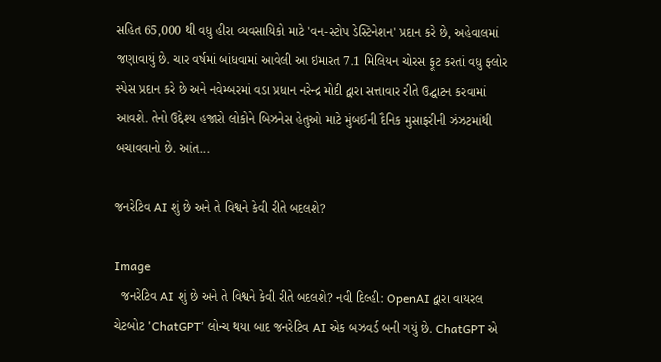સહિત 65,000 થી વધુ હીરા વ્યવસાયિકો માટે 'વન-સ્ટોપ ડેસ્ટિનેશન' પ્રદાન કરે છે, અહેવાલમાં જણાવાયું છે. ચાર વર્ષમાં બાંધવામાં આવેલી આ ઇમારત 7.1 મિલિયન ચોરસ ફૂટ કરતાં વધુ ફ્લોર સ્પેસ પ્રદાન કરે છે અને નવેમ્બરમાં વડા પ્રધાન નરેન્દ્ર મોદી દ્વારા સત્તાવાર રીતે ઉદ્ઘાટન કરવામાં આવશે. તેનો ઉદ્દેશ્ય હજારો લોકોને બિઝનેસ હેતુઓ માટે મુંબઈની દૈનિક મુસાફરીની ઝંઝટમાંથી બચાવવાનો છે. આંત...

જનરેટિવ AI શું છે અને તે વિશ્વને કેવી રીતે બદલશે?

Image
  જનરેટિવ AI શું છે અને તે વિશ્વને કેવી રીતે બદલશે? નવી દિલ્હી: OpenAI દ્વારા વાયરલ ચેટબોટ 'ChatGPT' લોન્ચ થયા બાદ જનરેટિવ AI એક બઝવર્ડ બની ગયું છે. ChatGPT એ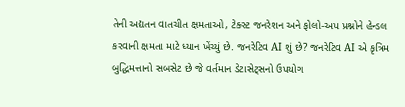તેની અદ્યતન વાતચીત ક્ષમતાઓ, ટેક્સ્ટ જનરેશન અને ફોલો-અપ પ્રશ્નોને હેન્ડલ કરવાની ક્ષમતા માટે ધ્યાન ખેંચ્યું છે. જનરેટિવ AI શું છે? જનરેટિવ AI એ કૃત્રિમ બુદ્ધિમત્તાનો સબસેટ છે જે વર્તમાન ડેટાસેટ્સનો ઉપયોગ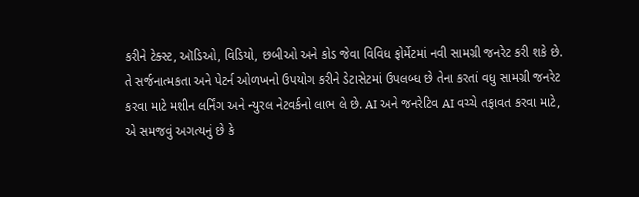કરીને ટેક્સ્ટ, ઑડિઓ, વિડિયો, છબીઓ અને કોડ જેવા વિવિધ ફોર્મેટમાં નવી સામગ્રી જનરેટ કરી શકે છે. તે સર્જનાત્મકતા અને પેટર્ન ઓળખનો ઉપયોગ કરીને ડેટાસેટમાં ઉપલબ્ધ છે તેના કરતાં વધુ સામગ્રી જનરેટ કરવા માટે મશીન લર્નિંગ અને ન્યુરલ નેટવર્કનો લાભ લે છે. AI અને જનરેટિવ AI વચ્ચે તફાવત કરવા માટે, એ સમજવું અગત્યનું છે કે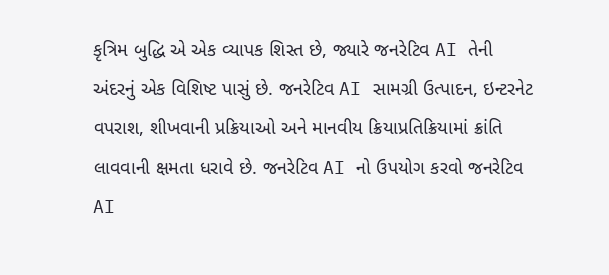કૃત્રિમ બુદ્ધિ એ એક વ્યાપક શિસ્ત છે, જ્યારે જનરેટિવ AI તેની અંદરનું એક વિશિષ્ટ પાસું છે. જનરેટિવ AI સામગ્રી ઉત્પાદન, ઇન્ટરનેટ વપરાશ, શીખવાની પ્રક્રિયાઓ અને માનવીય ક્રિયાપ્રતિક્રિયામાં ક્રાંતિ લાવવાની ક્ષમતા ધરાવે છે. જનરેટિવ AI નો ઉપયોગ કરવો જનરેટિવ AI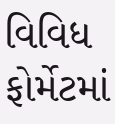વિવિધ ફોર્મેટમાં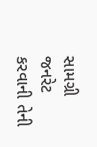સામગ્રી જનરેટ કરવાની તેની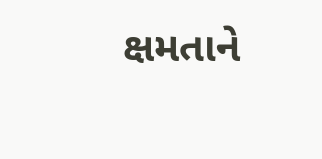ક્ષમતાને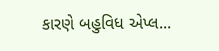કારણે બહુવિધ એપ્લ...